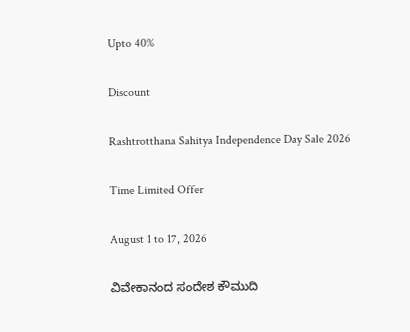Upto 40%

Discount

Rashtrotthana Sahitya Independence Day Sale 2026

Time Limited Offer

August 1 to 17, 2026

ವಿವೇಕಾನಂದ ಸಂದೇಶ ಕೌಮುದಿ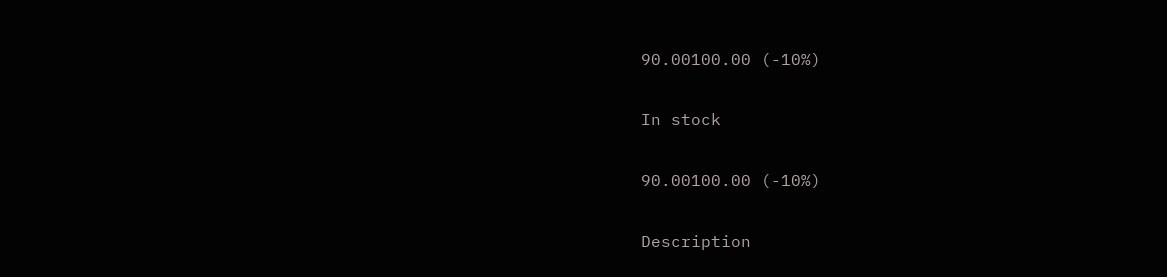90.00100.00 (-10%)

In stock

90.00100.00 (-10%)

Description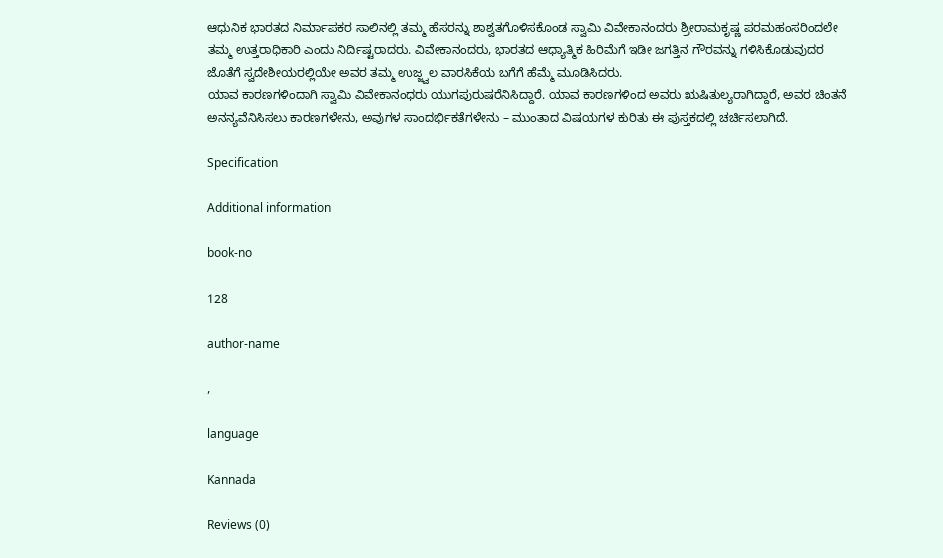ಆಧುನಿಕ ಭಾರತದ ನಿರ್ಮಾಪಕರ ಸಾಲಿನಲ್ಲಿ ತಮ್ಮ ಹೆಸರನ್ನು ಶಾಶ್ವತಗೊಳಿಸಕೊಂಡ ಸ್ವಾಮಿ ವಿವೇಕಾನಂದರು ಶ್ರೀರಾಮಕೃಷ್ಣ ಪರಮಹಂಸರಿಂದಲೇ ತಮ್ಮ ಉತ್ತರಾಧಿಕಾರಿ ಎಂದು ನಿರ್ದಿಷ್ಟರಾದರು. ವಿವೇಕಾನಂದರು, ಭಾರತದ ಆಧ್ಯಾತ್ಮಿಕ ಹಿರಿಮೆಗೆ ಇಡೀ ಜಗತ್ತಿನ ಗೌರವನ್ನು ಗಳಿಸಿಕೊಡುವುದರ ಜೊತೆಗೆ ಸ್ವದೇಶೀಯರಲ್ಲಿಯೇ ಅವರ ತಮ್ಮ ಉಜ್ಜ್ವಲ ವಾರಸಿಕೆಯ ಬಗೆಗೆ ಹೆಮ್ಮೆ ಮೂಡಿಸಿದರು.
ಯಾವ ಕಾರಣಗಳಿಂದಾಗಿ ಸ್ವಾಮಿ ವಿವೇಕಾನಂಧರು ಯುಗಪುರುಷರೆನಿಸಿದ್ದಾರೆ. ಯಾವ ಕಾರಣಗಳಿಂದ ಅವರು ಋಷಿತುಲ್ಯರಾಗಿದ್ದಾರೆ, ಅವರ ಚಿಂತನೆ ಅನನ್ಯವೆನಿಸಿಸಲು ಕಾರಣಗಳೇನು, ಅವುಗಳ ಸಾಂದರ್ಭಿಕತೆಗಳೇನು – ಮುಂತಾದ ವಿಷಯಗಳ ಕುರಿತು ಈ ಪುಸ್ತಕದಲ್ಲಿ ಚರ್ಚಿಸಲಾಗಿದೆ.

Specification

Additional information

book-no

128

author-name

,

language

Kannada

Reviews (0)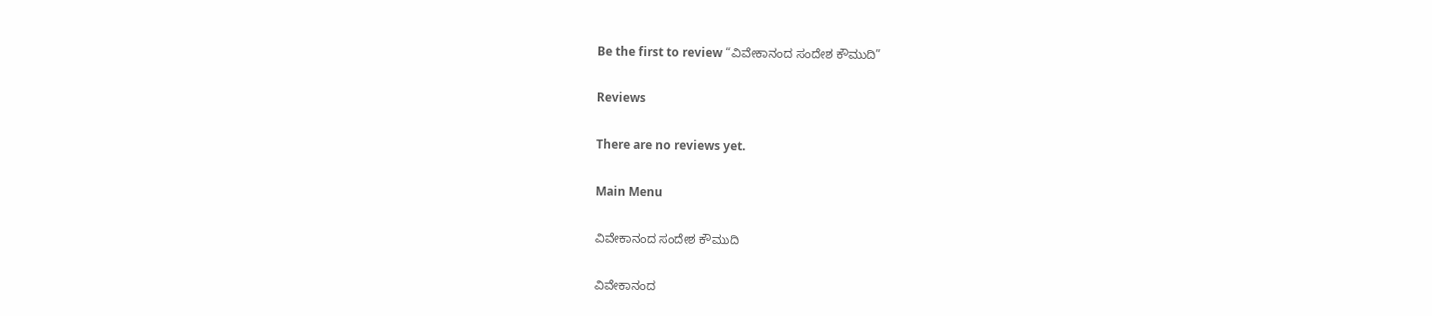Be the first to review “ವಿವೇಕಾನಂದ ಸಂದೇಶ ಕೌಮುದಿ”

Reviews

There are no reviews yet.

Main Menu

ವಿವೇಕಾನಂದ ಸಂದೇಶ ಕೌಮುದಿ

ವಿವೇಕಾನಂದ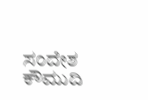ಸಂದೇಶ ಕೌಮುದಿ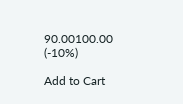90.00100.00 (-10%)

Add to Cart